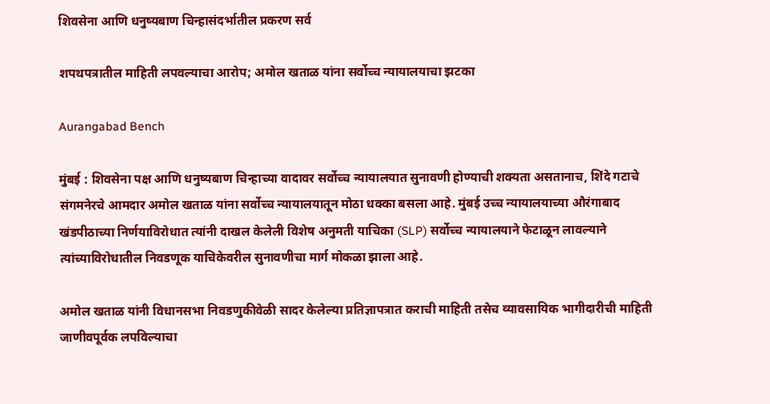शिवसेना आणि धनुष्यबाण चिन्हासंदर्भातील प्रकरण सर्व

शपथपत्रातील माहिती लपवल्याचा आरोप; अमोल खताळ यांना सर्वोच्च न्यायालयाचा झटका

Aurangabad Bench

मुंबई : शिवसेना पक्ष आणि धनुष्यबाण चिन्हाच्या वादावर सर्वोच्च न्यायालयात सुनावणी होण्याची शक्यता असतानाच, शिंदे गटाचे संगमनेरचे आमदार अमोल खताळ यांना सर्वोच्च न्यायालयातून मोठा धक्का बसला आहे. मुंबई उच्च न्यायालयाच्या औरंगाबाद खंडपीठाच्या निर्णयाविरोधात त्यांनी दाखल केलेली विशेष अनुमती याचिका (SLP) सर्वोच्च न्यायालयाने फेटाळून लावल्याने त्यांच्याविरोधातील निवडणूक याचिकेवरील सुनावणीचा मार्ग मोकळा झाला आहे.

अमोल खताळ यांनी विधानसभा निवडणुकीवेळी सादर केलेल्या प्रतिज्ञापत्रात कराची माहिती तसेच व्यावसायिक भागीदारीची माहिती जाणीवपूर्वक लपविल्याचा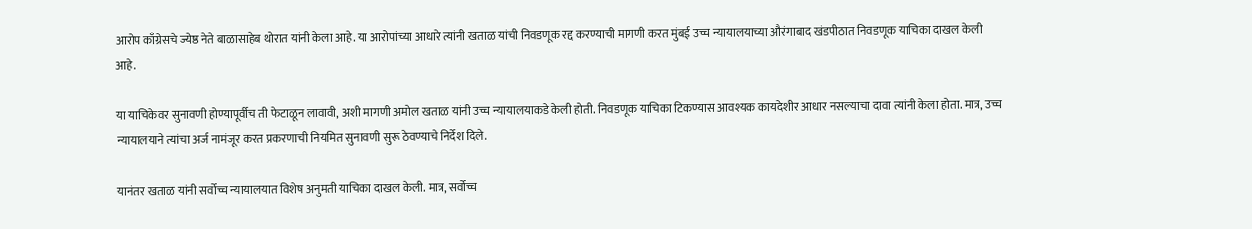आरोप काँग्रेसचे ज्येष्ठ नेते बाळासाहेब थोरात यांनी केला आहे. या आरोपांच्या आधारे त्यांनी खताळ यांची निवडणूक रद्द करण्याची मागणी करत मुंबई उच्च न्यायालयाच्या औरंगाबाद खंडपीठात निवडणूक याचिका दाखल केली आहे.

या याचिकेवर सुनावणी होण्यापूर्वीच ती फेटाळून लावावी, अशी मागणी अमोल खताळ यांनी उच्च न्यायालयाकडे केली होती. निवडणूक याचिका टिकण्यास आवश्यक कायदेशीर आधार नसल्याचा दावा त्यांनी केला होता. मात्र, उच्च न्यायालयाने त्यांचा अर्ज नामंजूर करत प्रकरणाची नियमित सुनावणी सुरू ठेवण्याचे निर्देश दिले.

यानंतर खताळ यांनी सर्वोच्च न्यायालयात विशेष अनुमती याचिका दाखल केली. मात्र, सर्वोच्च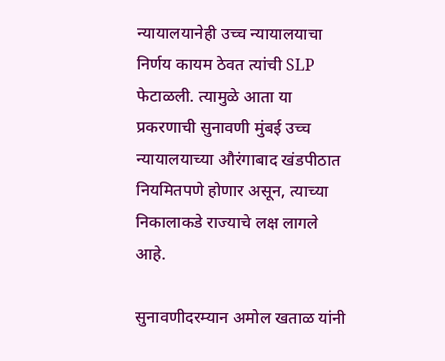न्यायालयानेही उच्च न्यायालयाचा निर्णय कायम ठेवत त्यांची SLP फेटाळली. त्यामुळे आता या प्रकरणाची सुनावणी मुंबई उच्च न्यायालयाच्या औरंगाबाद खंडपीठात नियमितपणे होणार असून, त्याच्या निकालाकडे राज्याचे लक्ष लागले आहे.

सुनावणीदरम्यान अमोल खताळ यांनी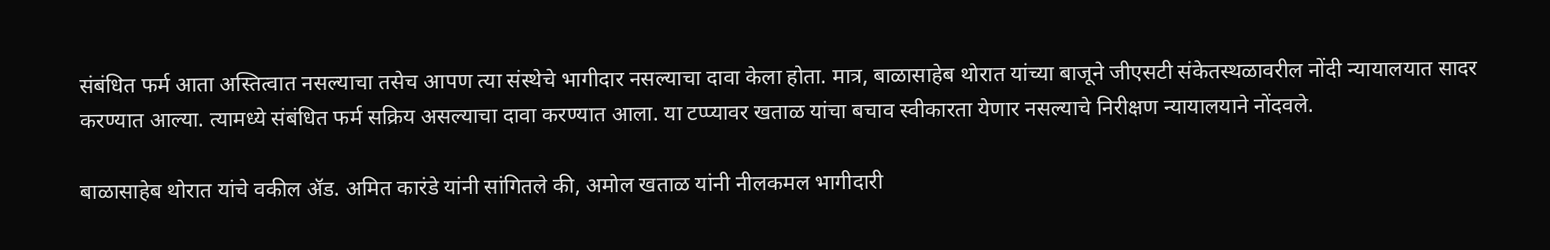संबंधित फर्म आता अस्तित्वात नसल्याचा तसेच आपण त्या संस्थेचे भागीदार नसल्याचा दावा केला होता. मात्र, बाळासाहेब थोरात यांच्या बाजूने जीएसटी संकेतस्थळावरील नोंदी न्यायालयात सादर करण्यात आल्या. त्यामध्ये संबंधित फर्म सक्रिय असल्याचा दावा करण्यात आला. या टप्प्यावर खताळ यांचा बचाव स्वीकारता येणार नसल्याचे निरीक्षण न्यायालयाने नोंदवले.

बाळासाहेब थोरात यांचे वकील ॲड. अमित कारंडे यांनी सांगितले की, अमोल खताळ यांनी नीलकमल भागीदारी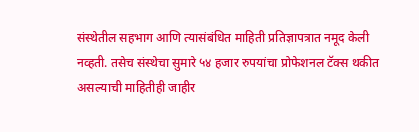संस्थेतील सहभाग आणि त्यासंबंधित माहिती प्रतिज्ञापत्रात नमूद केली नव्हती. तसेच संस्थेचा सुमारे ५४ हजार रुपयांचा प्रोफेशनल टॅक्स थकीत असल्याची माहितीही जाहीर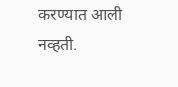करण्यात आली नव्हती.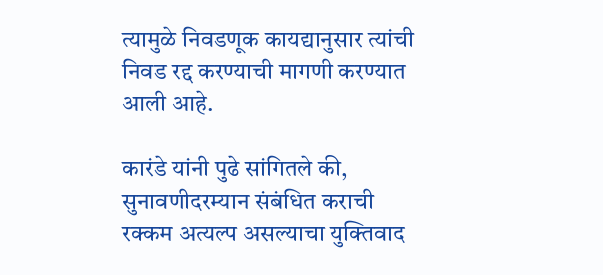त्यामुळे निवडणूक कायद्यानुसार त्यांची निवड रद्द करण्याची मागणी करण्यात आली आहे.

कारंडे यांनी पुढे सांगितले की, सुनावणीदरम्यान संबंधित कराची रक्कम अत्यल्प असल्याचा युक्तिवाद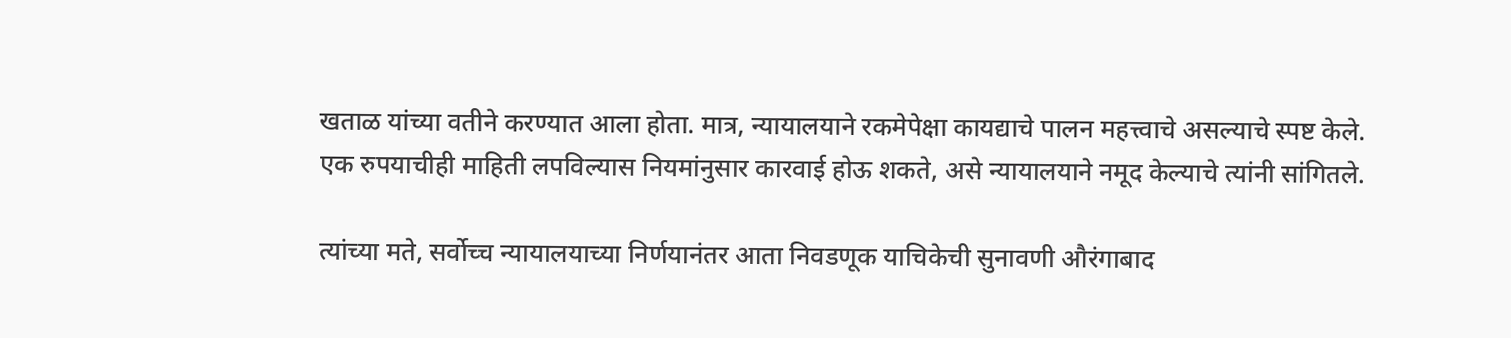खताळ यांच्या वतीने करण्यात आला होता. मात्र, न्यायालयाने रकमेपेक्षा कायद्याचे पालन महत्त्वाचे असल्याचे स्पष्ट केले. एक रुपयाचीही माहिती लपविल्यास नियमांनुसार कारवाई होऊ शकते, असे न्यायालयाने नमूद केल्याचे त्यांनी सांगितले.

त्यांच्या मते, सर्वोच्च न्यायालयाच्या निर्णयानंतर आता निवडणूक याचिकेची सुनावणी औरंगाबाद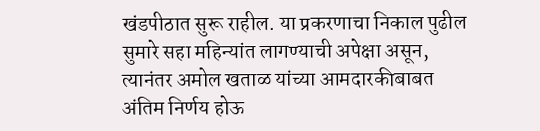खंडपीठात सुरू राहील. या प्रकरणाचा निकाल पुढील सुमारे सहा महिन्यांत लागण्याची अपेक्षा असून, त्यानंतर अमोल खताळ यांच्या आमदारकीबाबत अंतिम निर्णय होऊ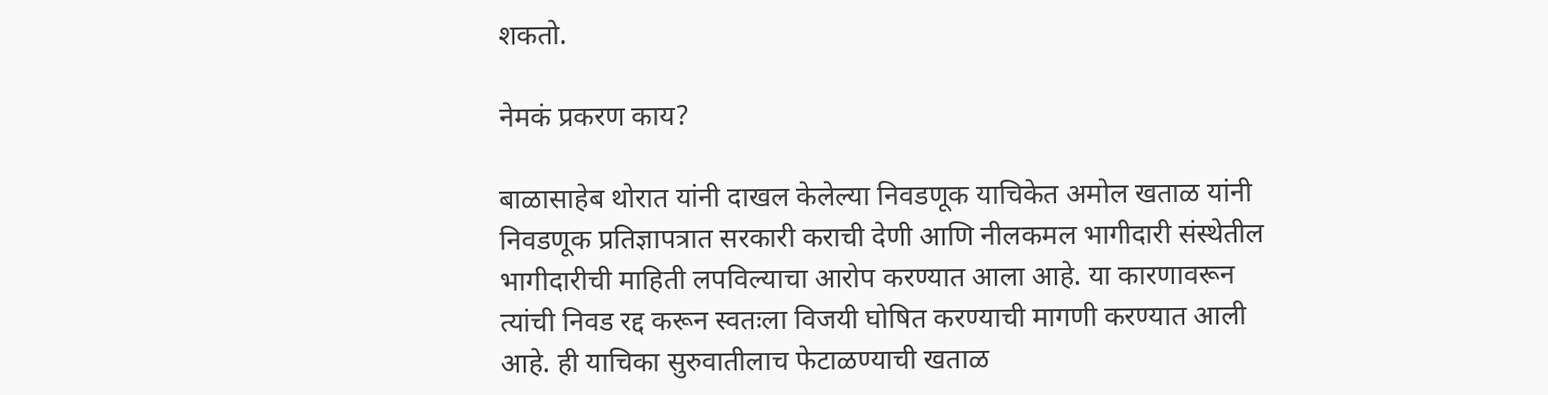शकतो.

नेमकं प्रकरण काय?

बाळासाहेब थोरात यांनी दाखल केलेल्या निवडणूक याचिकेत अमोल खताळ यांनी निवडणूक प्रतिज्ञापत्रात सरकारी कराची देणी आणि नीलकमल भागीदारी संस्थेतील भागीदारीची माहिती लपविल्याचा आरोप करण्यात आला आहे. या कारणावरून त्यांची निवड रद्द करून स्वतःला विजयी घोषित करण्याची मागणी करण्यात आली आहे. ही याचिका सुरुवातीलाच फेटाळण्याची खताळ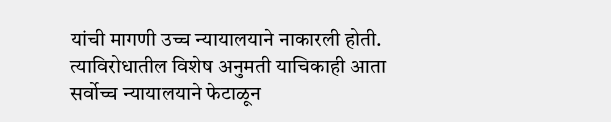यांची मागणी उच्च न्यायालयाने नाकारली होती. त्याविरोधातील विशेष अनुमती याचिकाही आता सर्वोच्च न्यायालयाने फेटाळून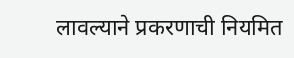लावल्याने प्रकरणाची नियमित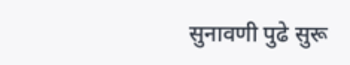सुनावणी पुढे सुरू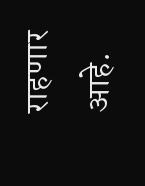राहणार आहे.